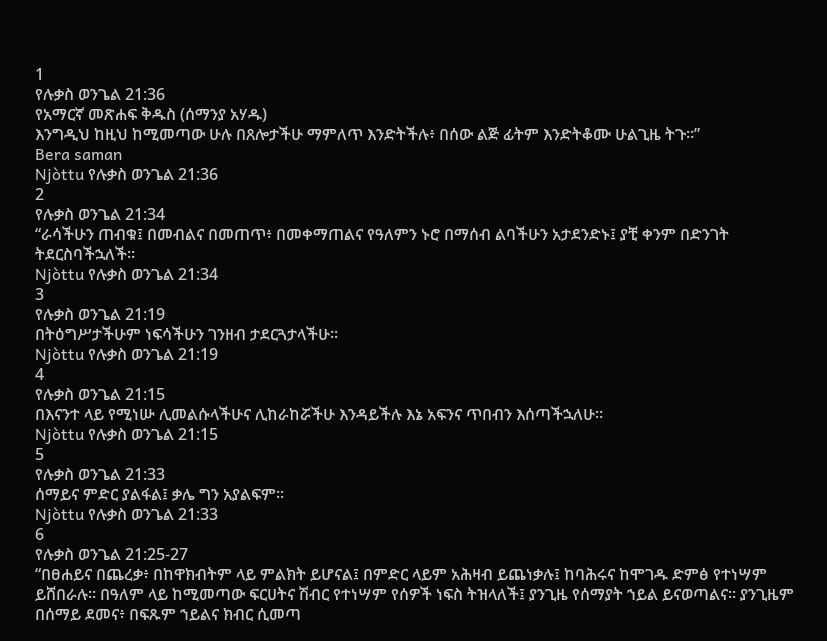1
የሉቃስ ወንጌል 21:36
የአማርኛ መጽሐፍ ቅዱስ (ሰማንያ አሃዱ)
እንግዲህ ከዚህ ከሚመጣው ሁሉ በጸሎታችሁ ማምለጥ እንድትችሉ፥ በሰው ልጅ ፊትም እንድትቆሙ ሁልጊዜ ትጉ።”
Bera saman
Njòttu የሉቃስ ወንጌል 21:36
2
የሉቃስ ወንጌል 21:34
“ራሳችሁን ጠብቁ፤ በመብልና በመጠጥ፥ በመቀማጠልና የዓለምን ኑሮ በማሰብ ልባችሁን አታደንድኑ፤ ያቺ ቀንም በድንገት ትደርስባችኋለች።
Njòttu የሉቃስ ወንጌል 21:34
3
የሉቃስ ወንጌል 21:19
በትዕግሥታችሁም ነፍሳችሁን ገንዘብ ታደርጓታላችሁ።
Njòttu የሉቃስ ወንጌል 21:19
4
የሉቃስ ወንጌል 21:15
በእናንተ ላይ የሚነሡ ሊመልሱላችሁና ሊከራከሯችሁ እንዳይችሉ እኔ አፍንና ጥበብን እሰጣችኋለሁ።
Njòttu የሉቃስ ወንጌል 21:15
5
የሉቃስ ወንጌል 21:33
ሰማይና ምድር ያልፋል፤ ቃሌ ግን አያልፍም።
Njòttu የሉቃስ ወንጌል 21:33
6
የሉቃስ ወንጌል 21:25-27
“በፀሐይና በጨረቃ፥ በከዋክብትም ላይ ምልክት ይሆናል፤ በምድር ላይም አሕዛብ ይጨነቃሉ፤ ከባሕሩና ከሞገዱ ድምፅ የተነሣም ይሸበራሉ። በዓለም ላይ ከሚመጣው ፍርሀትና ሽብር የተነሣም የሰዎች ነፍስ ትዝላለች፤ ያንጊዜ የሰማያት ኀይል ይናወጣልና። ያንጊዜም በሰማይ ደመና፥ በፍጹም ኀይልና ክብር ሲመጣ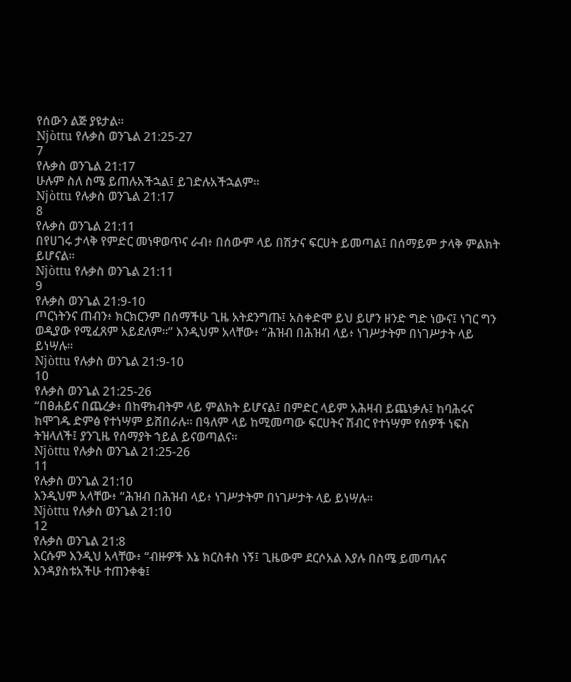የሰውን ልጅ ያዩታል።
Njòttu የሉቃስ ወንጌል 21:25-27
7
የሉቃስ ወንጌል 21:17
ሁሉም ስለ ስሜ ይጠሉአችኋል፤ ይገድሉአችኋልም።
Njòttu የሉቃስ ወንጌል 21:17
8
የሉቃስ ወንጌል 21:11
በየሀገሩ ታላቅ የምድር መነዋወጥና ራብ፥ በሰውም ላይ በሽታና ፍርሀት ይመጣል፤ በሰማይም ታላቅ ምልክት ይሆናል።
Njòttu የሉቃስ ወንጌል 21:11
9
የሉቃስ ወንጌል 21:9-10
ጦርነትንና ጠብን፥ ክርክርንም በሰማችሁ ጊዜ አትደንግጡ፤ አስቀድሞ ይህ ይሆን ዘንድ ግድ ነውና፤ ነገር ግን ወዲያው የሚፈጸም አይደለም።” እንዲህም አላቸው፥ “ሕዝብ በሕዝብ ላይ፥ ነገሥታትም በነገሥታት ላይ ይነሣሉ።
Njòttu የሉቃስ ወንጌል 21:9-10
10
የሉቃስ ወንጌል 21:25-26
“በፀሐይና በጨረቃ፥ በከዋክብትም ላይ ምልክት ይሆናል፤ በምድር ላይም አሕዛብ ይጨነቃሉ፤ ከባሕሩና ከሞገዱ ድምፅ የተነሣም ይሸበራሉ። በዓለም ላይ ከሚመጣው ፍርሀትና ሽብር የተነሣም የሰዎች ነፍስ ትዝላለች፤ ያንጊዜ የሰማያት ኀይል ይናወጣልና።
Njòttu የሉቃስ ወንጌል 21:25-26
11
የሉቃስ ወንጌል 21:10
እንዲህም አላቸው፥ “ሕዝብ በሕዝብ ላይ፥ ነገሥታትም በነገሥታት ላይ ይነሣሉ።
Njòttu የሉቃስ ወንጌል 21:10
12
የሉቃስ ወንጌል 21:8
እርሱም እንዲህ አላቸው፥ “ብዙዎች እኔ ክርስቶስ ነኝ፤ ጊዜውም ደርሶአል እያሉ በስሜ ይመጣሉና እንዳያስቱአችሁ ተጠንቀቁ፤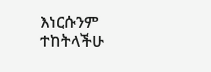እነርሱንም ተከትላችሁ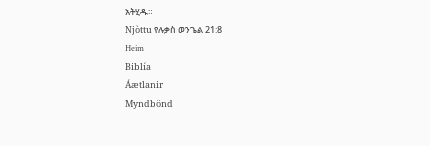አትሂዱ።
Njòttu የሉቃስ ወንጌል 21:8
Heim
Biblía
Áætlanir
Myndbönd